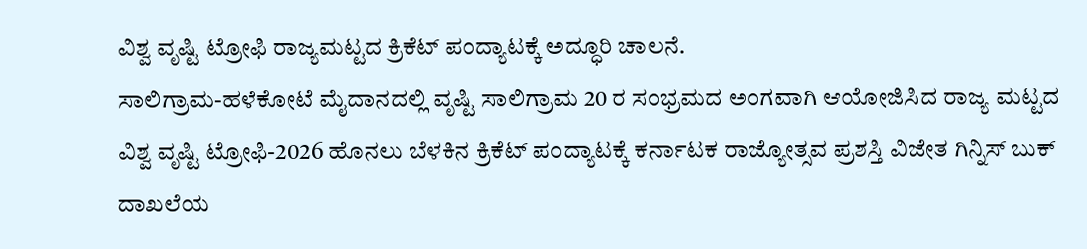ವಿಶ್ವ ವೃಷ್ಟಿ ಟ್ರೋಫಿ ರಾಜ್ಯಮಟ್ಟದ ಕ್ರಿಕೆಟ್ ಪಂದ್ಯಾಟಕ್ಕೆ ಅದ್ಧೂರಿ ಚಾಲನೆ.
ಸಾಲಿಗ್ರಾಮ-ಹಳೆಕೋಟೆ ಮೈದಾನದಲ್ಲಿ ವೃಷ್ಟಿ ಸಾಲಿಗ್ರಾಮ 20 ರ ಸಂಭ್ರಮದ ಅಂಗವಾಗಿ ಆಯೋಜಿಸಿದ ರಾಜ್ಯ ಮಟ್ಟದ ವಿಶ್ವ ವೃಷ್ಟಿ ಟ್ರೋಫಿ-2026 ಹೊನಲು ಬೆಳಕಿನ ಕ್ರಿಕೆಟ್ ಪಂದ್ಯಾಟಕ್ಕೆ ಕರ್ನಾಟಕ ರಾಜ್ಯೋತ್ಸವ ಪ್ರಶಸ್ತಿ ವಿಜೇತ ಗಿನ್ನಿಸ್ ಬುಕ್ ದಾಖಲೆಯ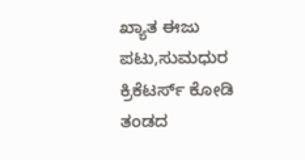ಖ್ಯಾತ ಈಜು ಪಟು,ಸುಮಧುರ ಕ್ರಿಕೆಟರ್ಸ್ ಕೋಡಿ ತಂಡದ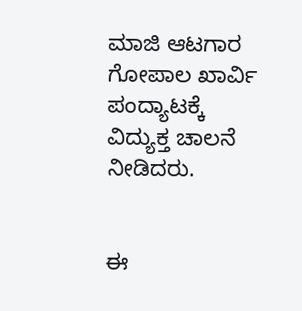ಮಾಜಿ ಆಟಗಾರ ಗೋಪಾಲ ಖಾರ್ವಿ ಪಂದ್ಯಾಟಕ್ಕೆ ವಿದ್ಯುಕ್ತ ಚಾಲನೆ ನೀಡಿದರು.


ಈ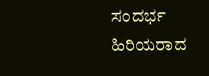ಸಂದರ್ಭ ಹಿರಿಯರಾದ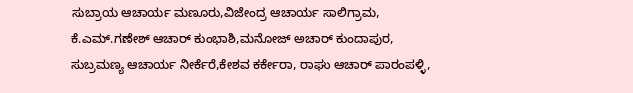ಸುಬ್ರಾಯ ಆಚಾರ್ಯ ಮಣೂರು,ವಿಜೇಂದ್ರ ಆಚಾರ್ಯ ಸಾಲಿಗ್ರಾಮ, ಕೆ.ಎಮ್.ಗಣೇಶ್ ಆಚಾರ್ ಕುಂಭಾಶಿ,ಮನೋಜ್ ಅಚಾರ್ ಕುಂದಾಪುರ, ಸುಬ್ರಮಣ್ಯ ಆಚಾರ್ಯ ನೀರ್ಕೆರೆ,ಕೇಶವ ಕರ್ಕೇರಾ, ರಾಘು ಆಚಾರ್ ಪಾರಂಪಳ್ಳಿ,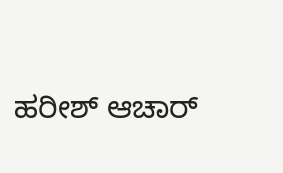ಹರೀಶ್ ಆಚಾರ್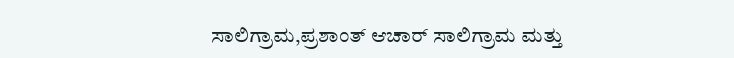ಸಾಲಿಗ್ರಾಮ,ಪ್ರಶಾಂತ್ ಆಚಾರ್ ಸಾಲಿಗ್ರಾಮ ಮತ್ತು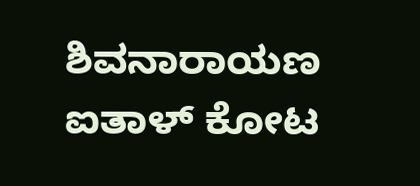ಶಿವನಾರಾಯಣ ಐತಾಳ್ ಕೋಟ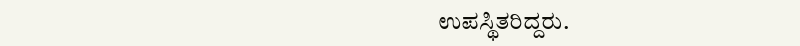ಉಪಸ್ಥಿತರಿದ್ದರು.